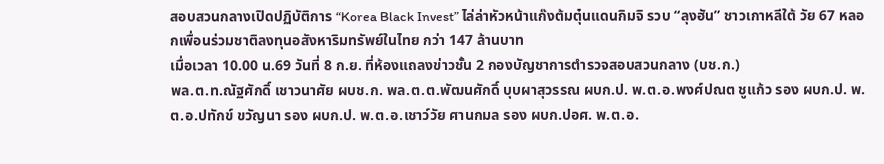สอบสวนกลางเปิดปฏิบัติการ “Korea Black Invest” ไล่ล่าหัวหน้าแก๊งต้มตุ๋นแดนกิมจิ รวบ “ลุงฮัน” ชาวเกาหลีใต้ วัย 67 หลอกเพื่อนร่วมชาติลงทุนอสังหาริมทรัพย์ในไทย กว่า 147 ล้านบาท
เมื่อเวลา 10.00 น.69 วันที่ 8 ก.ย. ที่ห้องแถลงข่าวชั้น 2 กองบัญชาการตำรวจสอบสวนกลาง (บช.ก.)
พล.ต.ท.ณัฐศักดิ์ เชาวนาศัย ผบช.ก. พล.ต.ต.พัฒนศักดิ์ บุบผาสุวรรณ ผบก.ป. พ.ต.อ.พงศ์ปณต ชูแก้ว รอง ผบก.ป. พ.ต.อ.ปทักข์ ขวัญนา รอง ผบก.ป. พ.ต.อ.เชาว์วัย ศานกมล รอง ผบก.ปอศ. พ.ต.อ.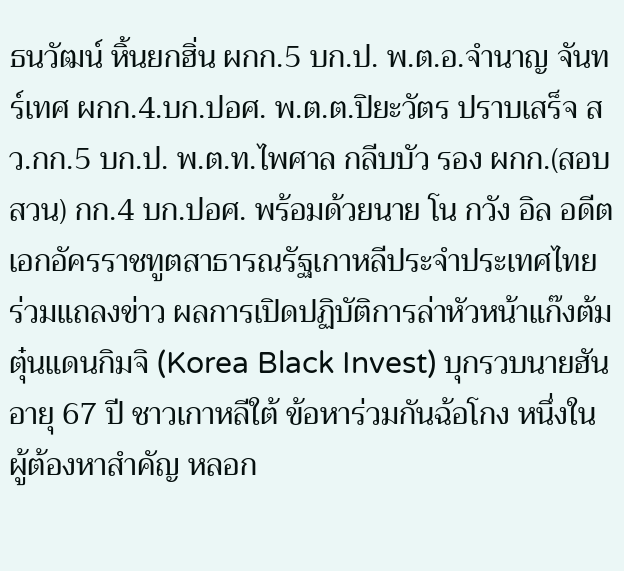ธนวัฒน์ หิ้นยกฮิ่น ผกก.5 บก.ป. พ.ต.อ.จำนาญ จันทร์เทศ ผกก.4.บก.ปอศ. พ.ต.ต.ปิยะวัตร ปราบเสร็จ สว.กก.5 บก.ป. พ.ต.ท.ไพศาล กลีบบัว รอง ผกก.(สอบสวน) กก.4 บก.ปอศ. พร้อมด้วยนาย โน กวัง อิล อดีตเอกอัครราชทูตสาธารณรัฐเกาหลีประจำประเทศไทย
ร่วมแถลงข่าว ผลการเปิดปฏิบัติการล่าหัวหน้าแก๊งต้มตุ๋นแดนกิมจิ (Korea Black Invest) บุกรวบนายฮัน อายุ 67 ปี ชาวเกาหลีใต้ ข้อหาร่วมกันฉ้อโกง หนึ่งในผู้ต้องหาสำคัญ หลอก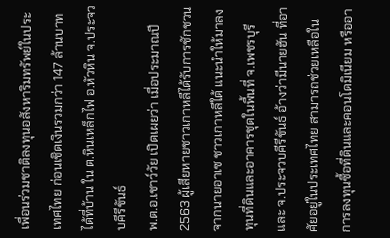เพื่อนร่วมชาติลงทุนอสังหาริมทรัพย์ในประเทศไทย ก่อนเชิดเงินรวมกว่า 147 ล้านบาท ได้ที่บ้าน ใน ต.หินเหล็กไฟ อ.หัวหิน จ.ประจวบคีรีขันธ์
พ.ต.อ.เชาว์วัย เปิดเผยว่า เมื่อประมาณปี 2563 ผู้เสียหายชาวเกาหลีได้รับการชักชวนจากนายอาเซ ชาวเกาหลีใต้ แนะนำให้มาลงทุนที่ดินและอาคารชุดในพื้นที่ จ.เพชรบุรี และ จ.ประจวบคีรีขันธ์ อ้างว่ามีนายฮัน ที่อาศัยอยู่ในประเทศไทย สามารถช่วยเหลือในการลงทุนซื้อที่ดินและคอนโดมิเนียม หรืออา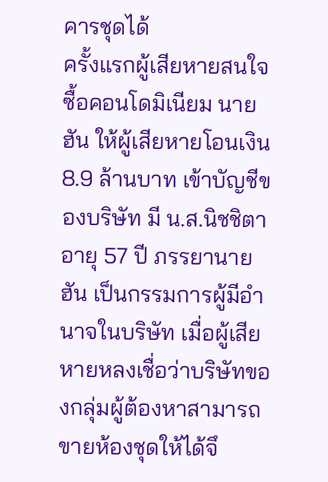คารชุดได้
ครั้งแรกผู้เสียหายสนใจซื้อคอนโดมิเนียม นายฮัน ให้ผู้เสียหายโอนเงิน 8.9 ล้านบาท เข้าบัญชีของบริษัท มี น.ส.นิชชิตา อายุ 57 ปี ภรรยานายฮัน เป็นกรรมการผู้มีอำนาจในบริษัท เมื่อผู้เสียหายหลงเชื่อว่าบริษัทของกลุ่มผู้ต้องหาสามารถขายห้องชุดให้ได้จึ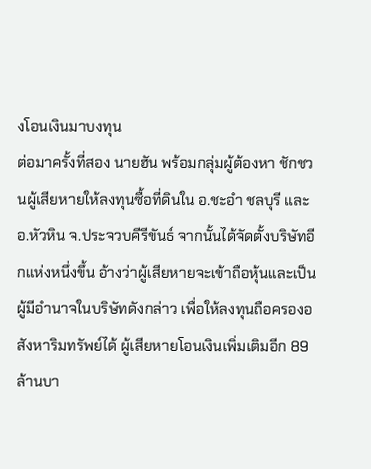งโอนเงินมาบงทุน
ต่อมาครั้งที่สอง นายฮัน พร้อมกลุ่มผู้ต้องหา ชักชวนผู้เสียหายให้ลงทุนซื้อที่ดินใน อ.ชะอำ ชลบุรี และ อ.หัวหิน จ.ประจวบคีรีขันธ์ จากนั้นได้จัดตั้งบริษัทอีกแห่งหนึ่งขึ้น อ้างว่าผู้เสียหายจะเข้าถือหุ้นและเป็นผู้มีอำนาจในบริษัทดังกล่าว เพื่อให้ลงทุนถือครองอสังหาริมทรัพย์ได้ ผู้เสียหายโอนเงินเพิ่มเติมอีก 89 ล้านบา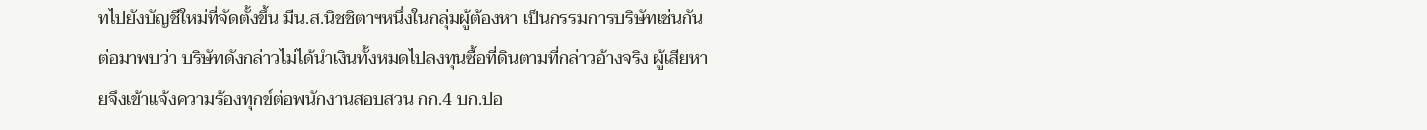ทไปยังบัญชีใหม่ที่จัดตั้งขึ้น มีน.ส.นิชชิตาฯหนึ่งในกลุ่มผู้ต้องหา เป็นกรรมการบริษัทเช่นกัน
ต่อมาพบว่า บริษัทดังกล่าวไม่ได้นำเงินทั้งหมดไปลงทุนซื้อที่ดินตามที่กล่าวอ้างจริง ผู้เสียหายจึงเข้าแจ้งความร้องทุกข์ต่อพนักงานสอบสวน กก.4 บก.ปอ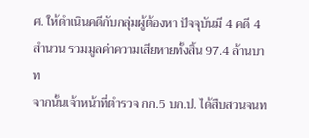ศ. ให้ดำเนินคดีกับกลุ่มผู้ต้องหา ปัจจุบันมี 4 คดี 4 สำนวน รวมมูลค่าความเสียหายทั้งสิ้น 97.4 ล้านบาท
จากนั้นเจ้าหน้าที่ตำรวจ กก.5 บก.ป. ได้สืบสวนจนท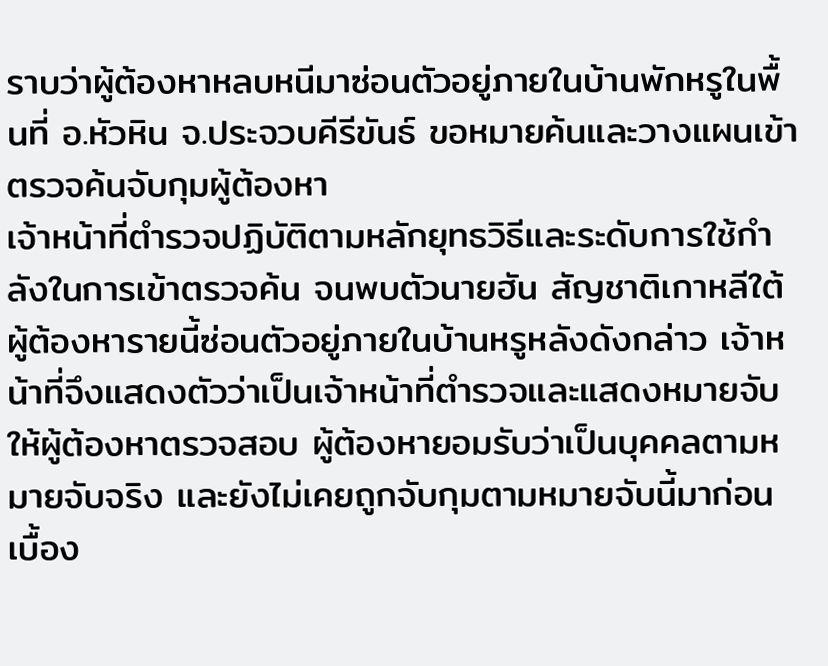ราบว่าผู้ต้องหาหลบหนีมาซ่อนตัวอยู่ภายในบ้านพักหรูในพื้นที่ อ.หัวหิน จ.ประจวบคีรีขันธ์ ขอหมายค้นและวางแผนเข้าตรวจค้นจับกุมผู้ต้องหา
เจ้าหน้าที่ตำรวจปฏิบัติตามหลักยุทธวิธีและระดับการใช้กำลังในการเข้าตรวจค้น จนพบตัวนายฮัน สัญชาติเกาหลีใต้ ผู้ต้องหารายนี้ซ่อนตัวอยู่ภายในบ้านหรูหลังดังกล่าว เจ้าหน้าที่จึงแสดงตัวว่าเป็นเจ้าหน้าที่ตำรวจและแสดงหมายจับให้ผู้ต้องหาตรวจสอบ ผู้ต้องหายอมรับว่าเป็นบุคคลตามหมายจับจริง และยังไม่เคยถูกจับกุมตามหมายจับนี้มาก่อน
เบื้อง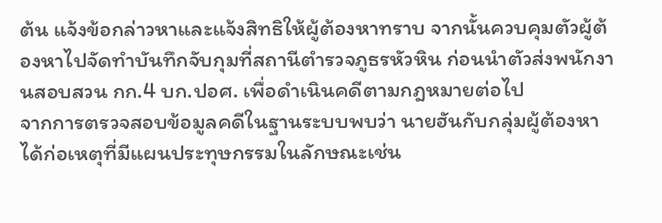ต้น แจ้งข้อกล่าวหาและแจ้งสิทธิให้ผู้ต้องหาทราบ จากนั้นควบคุมตัวผู้ต้องหาไปจัดทำบันทึกจับกุมที่สถานีตำรวจภูธรหัวหิน ก่อนนำตัวส่งพนักงานสอบสวน กก.4 บก.ปอศ. เพื่อดำเนินคดีตามกฎหมายต่อไป
จากการตรวจสอบข้อมูลคดีในฐานระบบพบว่า นายฮันกับกลุ่มผู้ต้องหาได้ก่อเหตุที่มีแผนประทุษกรรมในลักษณะเช่น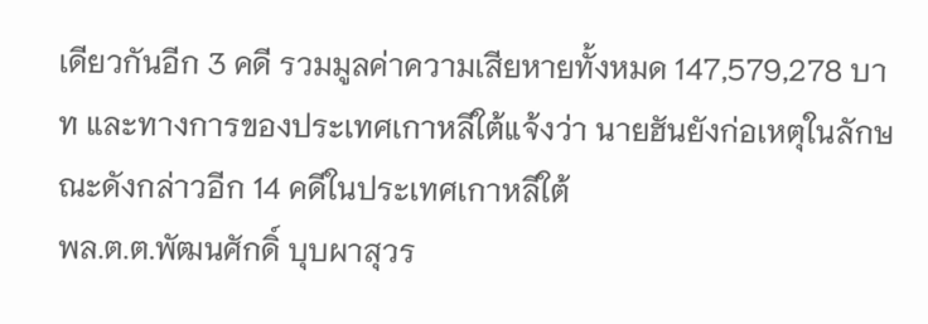เดียวกันอีก 3 คดี รวมมูลค่าความเสียหายทั้งหมด 147,579,278 บาท และทางการของประเทศเกาหลีใต้แจ้งว่า นายฮันยังก่อเหตุในลักษณะดังกล่าวอีก 14 คดีในประเทศเกาหลีใต้
พล.ต.ต.พัฒนศักดิ์ บุบผาสุวร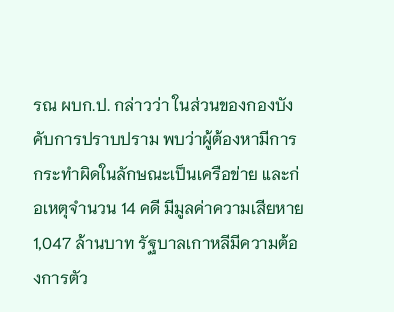รณ ผบก.ป. กล่าวว่า ในส่วนของกองบังคับการปราบปราม พบว่าผู้ต้องหามีการกระทำผิดในลักษณะเป็นเครือข่าย และก่อเหตุจำนวน 14 คดี มีมูลค่าความเสียหาย 1,047 ล้านบาท รัฐบาลเกาหลีมีความต้องการตัว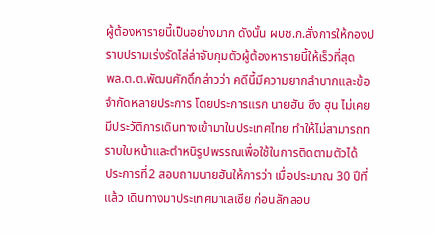ผู้ต้องหารายนี้เป็นอย่างมาก ดังนั้น ผบช.ก.สั่งการให้กองปราบปรามเร่งรัดไล่ล่าจับกุมตัวผู้ต้องหารายนี้ให้เร็วที่สุด
พล.ต.ต.พัฒนศักดิ์กล่าวว่า คดีนี้มีความยากลำบากและข้อจำกัดหลายประการ โดยประการแรก นายฮัน ซึง ฮุน ไม่เคยมีประวัติการเดินทางเข้ามาในประเทศไทย ทำให้ไม่สามารถทราบใบหน้าและตำหนิรูปพรรณเพื่อใช้ในการติดตามตัวได้
ประการที่2 สอบถามนายฮันให้การว่า เมื่อประมาณ 30 ปีที่แล้ว เดินทางมาประเทศมาเลเซีย ก่อนลักลอบ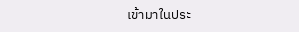เข้ามาในประ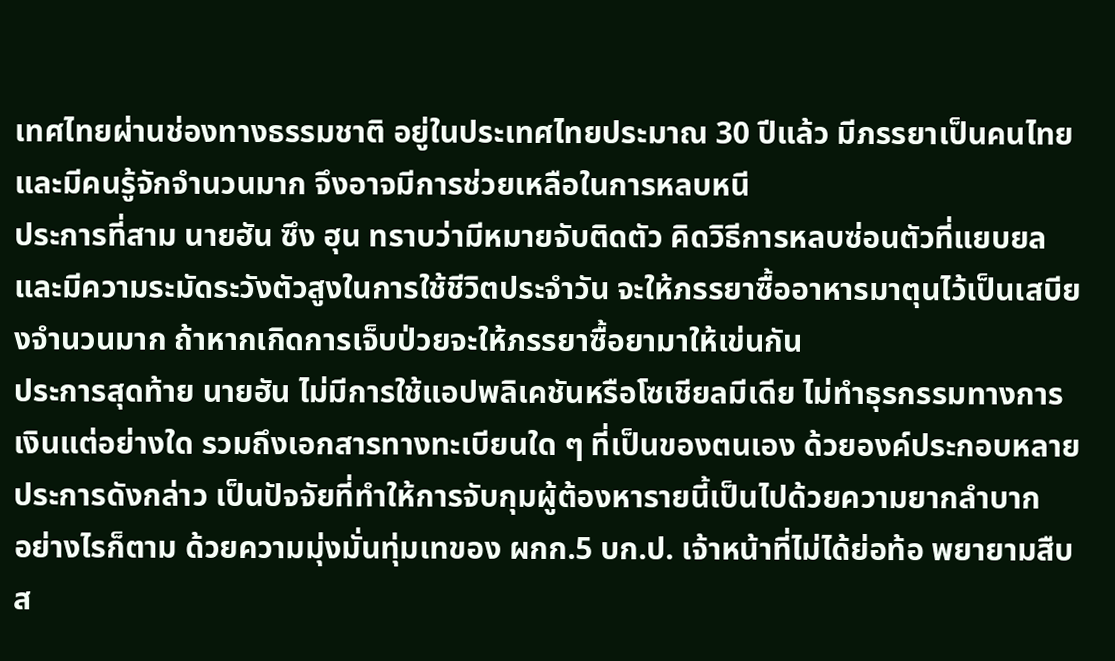เทศไทยผ่านช่องทางธรรมชาติ อยู่ในประเทศไทยประมาณ 30 ปีแล้ว มีภรรยาเป็นคนไทยและมีคนรู้จักจำนวนมาก จึงอาจมีการช่วยเหลือในการหลบหนี
ประการที่สาม นายฮัน ซึง ฮุน ทราบว่ามีหมายจับติดตัว คิดวิธีการหลบซ่อนตัวที่แยบยลและมีความระมัดระวังตัวสูงในการใช้ชีวิตประจำวัน จะให้ภรรยาซื้ออาหารมาตุนไว้เป็นเสบียงจำนวนมาก ถ้าหากเกิดการเจ็บป่วยจะให้ภรรยาซื้อยามาให้เข่นกัน
ประการสุดท้าย นายฮัน ไม่มีการใช้แอปพลิเคชันหรือโซเชียลมีเดีย ไม่ทำธุรกรรมทางการเงินแต่อย่างใด รวมถึงเอกสารทางทะเบียนใด ๆ ที่เป็นของตนเอง ด้วยองค์ประกอบหลายประการดังกล่าว เป็นปัจจัยที่ทำให้การจับกุมผู้ต้องหารายนี้เป็นไปด้วยความยากลำบาก
อย่างไรก็ตาม ด้วยความมุ่งมั่นทุ่มเทของ ผกก.5 บก.ป. เจ้าหน้าที่ไม่ได้ย่อท้อ พยายามสืบส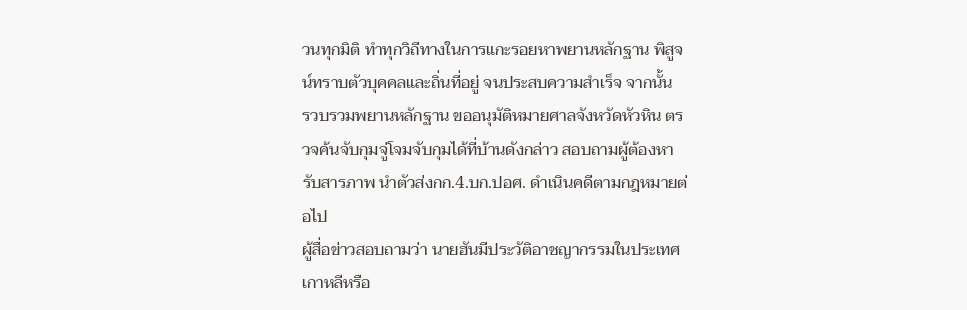วนทุกมิติ ทำทุกวิถีทางในการแกะรอยหาพยานหลักฐาน พิสูจน์ทราบตัวบุคคลและถิ่นที่อยู่ จนประสบความสำเร็จ จากนั้น
รวบรวมพยานหลักฐาน ขออนุมัติหมายศาลจังหวัดหัวหิน ตรวจค้นจับกุมจู่โจมจับกุมได้ที่บ้านดังกล่าว สอบถามผู้ต้องหารับสารภาพ นำตัวส่งกก.4.บก.ปอศ. ดำเนินคดีตามกฎหมายต่อไป
ผู้สื่อข่าวสอบถามว่า นายฮันมีประวัติอาชญากรรมในประเทศเกาหลีหรือ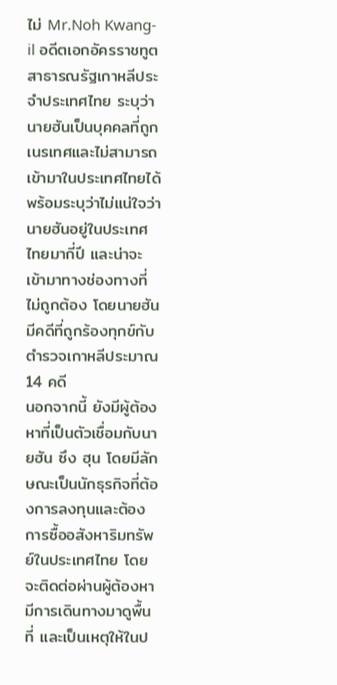ไม่ Mr.Noh Kwang-il อดีตเอกอัครราชทูตสาธารณรัฐเกาหลีประจำประเทศไทย ระบุว่า นายฮันเป็นบุคคลที่ถูกเนรเทศและไม่สามารถเข้ามาในประเทศไทยได้ พร้อมระบุว่าไม่แน่ใจว่านายฮันอยู่ในประเทศไทยมากี่ปี และน่าจะเข้ามาทางช่องทางที่ไม่ถูกต้อง โดยนายฮันมีคดีที่ถูกร้องทุกข์กับตำรวจเกาหลีประมาณ 14 คดี
นอกจากนี้ ยังมีผู้ต้องหาที่เป็นตัวเชื่อมกับนายฮัน ซึง ฮุน โดยมีลักษณะเป็นนักธุรกิจที่ต้องการลงทุนและต้องการซื้ออสังหาริมทรัพย์ในประเทศไทย โดยจะติดต่อผ่านผู้ต้องหา มีการเดินทางมาดูพื้นที่ และเป็นเหตุให้ในป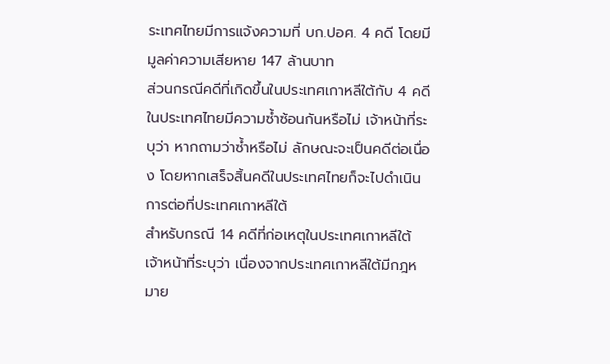ระเทศไทยมีการแจ้งความที่ บก.ปอศ. 4 คดี โดยมีมูลค่าความเสียหาย 147 ล้านบาท
ส่วนกรณีคดีที่เกิดขึ้นในประเทศเกาหลีใต้กับ 4 คดีในประเทศไทยมีความซ้ำซ้อนกันหรือไม่ เจ้าหน้าที่ระบุว่า หากถามว่าซ้ำหรือไม่ ลักษณะจะเป็นคดีต่อเนื่อง โดยหากเสร็จสิ้นคดีในประเทศไทยก็จะไปดำเนินการต่อที่ประเทศเกาหลีใต้
สำหรับกรณี 14 คดีที่ก่อเหตุในประเทศเกาหลีใต้ เจ้าหน้าที่ระบุว่า เนื่องจากประเทศเกาหลีใต้มีกฎหมาย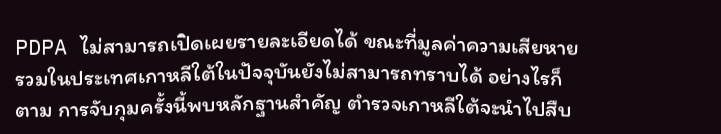PDPA ไม่สามารถเปิดเผยรายละเอียดได้ ขณะที่มูลค่าความเสียหายรวมในประเทศเกาหลีใต้ในปัจจุบันยังไม่สามารถทราบได้ อย่างไรก็ตาม การจับกุมครั้งนี้พบหลักฐานสำคัญ ตำรวจเกาหลีใต้จะนำไปสืบ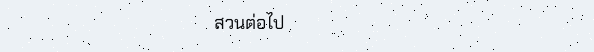สวนต่อไป